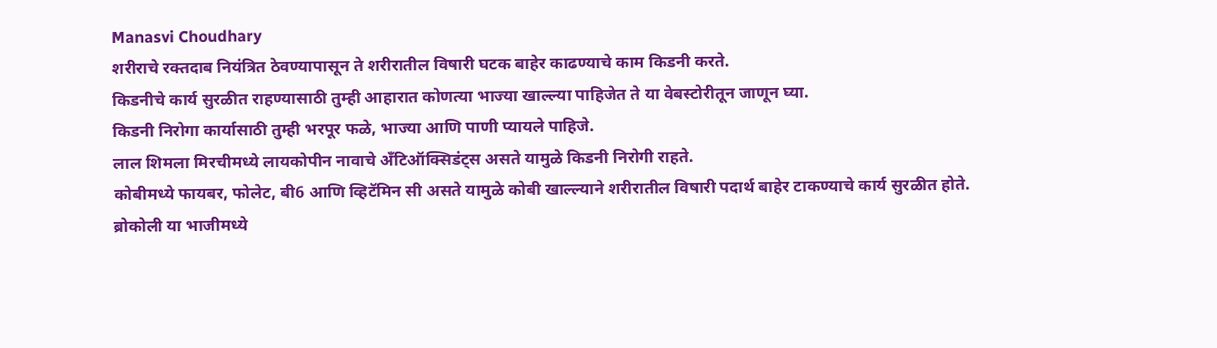Manasvi Choudhary
शरीराचे रक्तदाब नियंत्रित ठेवण्यापासून ते शरीरातील विषारी घटक बाहेर काढण्याचे काम किडनी करते.
किडनीचे कार्य सुरळीत राहण्यासाठी तुम्ही आहारात कोणत्या भाज्या खाल्ल्या पाहिजेत ते या वेबस्टोरीतून जाणून घ्या.
किडनी निरोगा कार्यासाठी तुम्ही भरपूर फळे, भाज्या आणि पाणी प्यायले पाहिजे.
लाल शिमला मिरचीमध्ये लायकोपीन नावाचे अँटिऑक्सिडंट्स असते यामुळे किडनी निरोगी राहते.
कोबीमध्ये फायबर, फोलेट, बी6 आणि व्हिटॅमिन सी असते यामुळे कोबी खाल्ल्याने शरीरातील विषारी पदार्थ बाहेर टाकण्याचे कार्य सुरळीत होते.
ब्रोकोली या भाजीमध्ये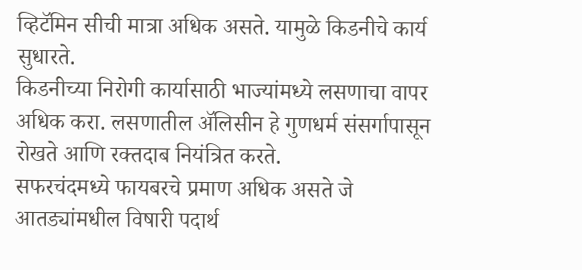व्हिटॅमिन सीची मात्रा अधिक असते. यामुळे किडनीचे कार्य सुधारते.
किडनीच्या निरोगी कार्यासाठी भाज्यांमध्ये लसणाचा वापर अधिक करा. लसणातील ॲलिसीन हे गुणधर्म संसर्गापासून रोखते आणि रक्तदाब नियंत्रित करते.
सफरचंदमध्ये फायबरचे प्रमाण अधिक असते जे आतड्यांमधील विषारी पदार्थ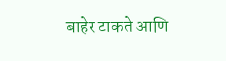बाहेर टाकते आणि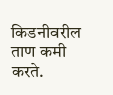किडनीवरील ताण कमी करते.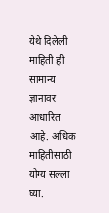येथे दिलेली माहिती ही सामान्य ज्ञानावर आधारित आहे. अधिक माहितीसाठी योग्य सल्ला घ्या.